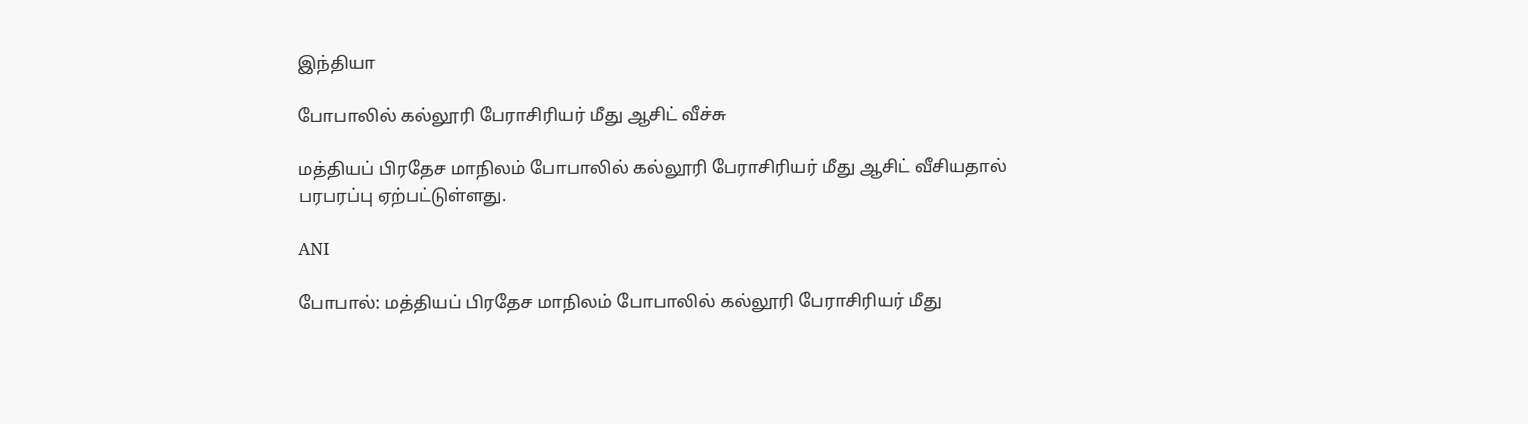இந்தியா

போபாலில் கல்லூரி பேராசிரியர் மீது ஆசிட் வீச்சு

மத்தியப் பிரதேச மாநிலம் போபாலில் கல்லூரி பேராசிரியர் மீது ஆசிட் வீசியதால் பரபரப்பு ஏற்பட்டுள்ளது.

ANI

போபால்: மத்தியப் பிரதேச மாநிலம் போபாலில் கல்லூரி பேராசிரியர் மீது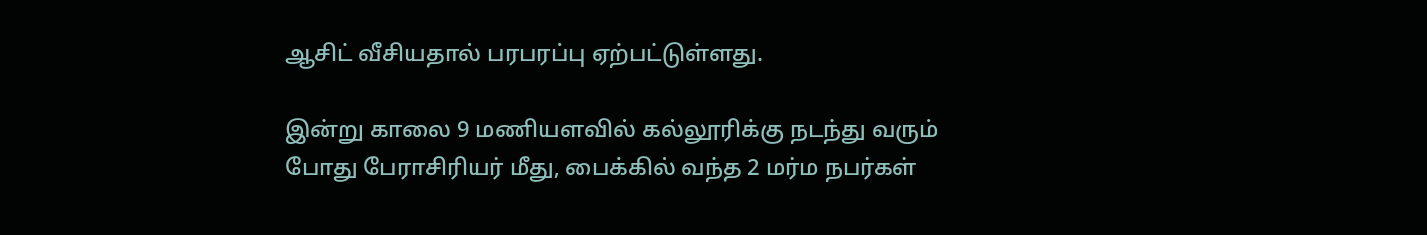ஆசிட் வீசியதால் பரபரப்பு ஏற்பட்டுள்ளது.

இன்று காலை 9 மணியளவில் கல்லூரிக்கு நடந்து வரும் போது பேராசிரியர் மீது, பைக்கில் வந்த 2 மர்ம நபர்கள்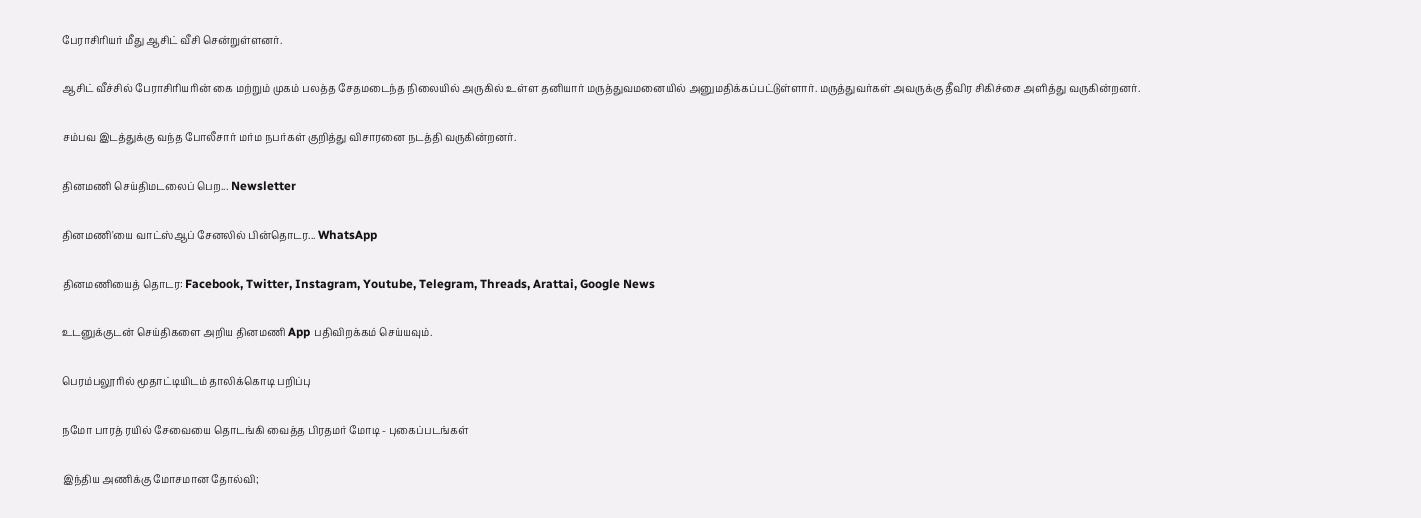பேராசிரியர் மீது ஆசிட் வீசி சென்றுள்ளனர்.

ஆசிட் வீச்சில் பேராசிரியரின் கை மற்றும் முகம் பலத்த சேதமடைந்த நிலையில் அருகில் உள்ள தனியார் மருத்துவமனையில் அனுமதிக்கப்பட்டுள்ளார். மருத்துவர்கள் அவருக்கு தீவிர சிகிச்சை அளித்து வருகின்றனர்.

சம்பவ இடத்துக்கு வந்த போலீசார் மர்ம நபர்கள் குறித்து விசாரனை நடத்தி வருகின்றனர்.

தினமணி செய்திமடலைப் பெற... Newsletter

தினமணி'யை வாட்ஸ்ஆப் சேனலில் பின்தொடர... WhatsApp

தினமணியைத் தொடர: Facebook, Twitter, Instagram, Youtube, Telegram, Threads, Arattai, Google News

உடனுக்குடன் செய்திகளை அறிய தினமணி App பதிவிறக்கம் செய்யவும்.

பெரம்பலூரில் மூதாட்டியிடம் தாலிக்கொடி பறிப்பு

நமோ பாரத் ரயில் சேவையை தொடங்கி வைத்த பிரதமர் மோடி - புகைப்படங்கள்

இந்திய அணிக்கு மோசமான தோல்வி;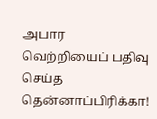அபார வெற்றியைப் பதிவு செய்த தென்னாப்பிரிக்கா!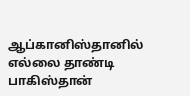ஆப்கானிஸ்தானில் எல்லை தாண்டி பாகிஸ்தான்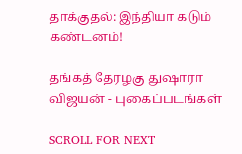தாக்குதல்: இந்தியா கடும் கண்டனம்!

தங்கத் தேரழகு துஷாரா விஜயன் - புகைப்படங்கள்

SCROLL FOR NEXT